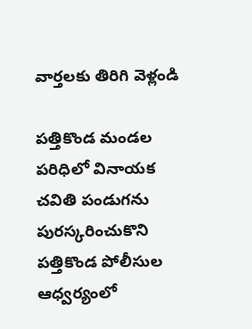వార్తలకు తిరిగి వెళ్లండి

పత్తికొండ మండల పరిధిలో వినాయక చవితి పండుగను పురస్కరించుకొని పత్తికొండ పోలీసుల ఆధ్వర్యంలో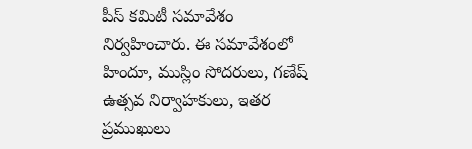పీస్ కమిటీ సమావేశం నిర్వహించారు. ఈ సమావేశంలో హిందూ, ముస్లిం సోదరులు, గణేష్ ఉత్సవ నిర్వాహకులు, ఇతర ప్రముఖులు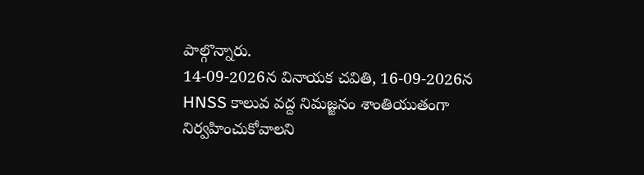పాల్గొన్నారు.
14-09-2026న వినాయక చవితి, 16-09-2026న HNSS కాలువ వద్ద నిమజ్జనం శాంతియుతంగా నిర్వహించుకోవాలని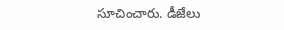సూచించారు. డీజేలు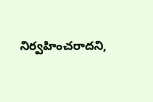నిర్వహించరాదని,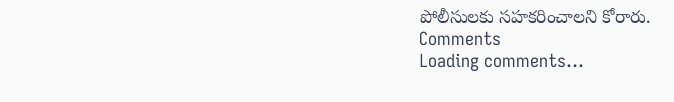పోలీసులకు సహకరించాలని కోరారు.
Comments
Loading comments...